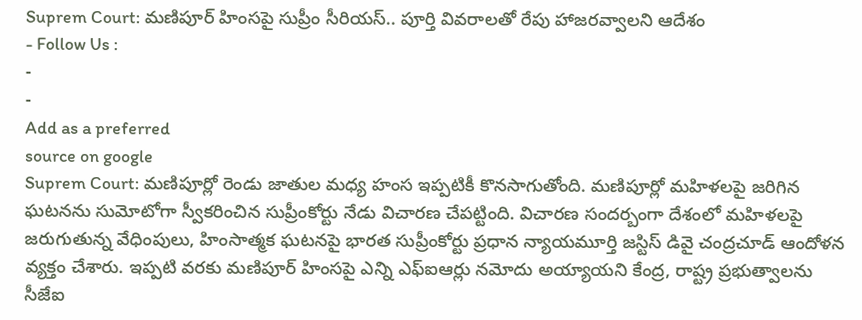Suprem Court: మణిపూర్ హింసపై సుప్రీం సీరియస్.. పూర్తి వివరాలతో రేపు హాజరవ్వాలని ఆదేశం
- Follow Us :
-
-
Add as a preferred
source on google
Suprem Court: మణిపూర్లో రెండు జాతుల మధ్య హంస ఇప్పటికీ కొనసాగుతోంది. మణిపూర్లో మహిళలపై జరిగిన ఘటనను సుమోటోగా స్వీకరించిన సుప్రీంకోర్టు నేడు విచారణ చేపట్టింది. విచారణ సందర్బంగా దేశంలో మహిళలపై జరుగుతున్న వేధింపులు, హింసాత్మక ఘటనపై భారత సుప్రీంకోర్టు ప్రధాన న్యాయమూర్తి జస్టిస్ డివై చంద్రచూడ్ ఆందోళన వ్యక్తం చేశారు. ఇప్పటి వరకు మణిపూర్ హింసపై ఎన్ని ఎఫ్ఐఆర్లు నమోదు అయ్యాయని కేంద్ర, రాష్ట్ర ప్రభుత్వాలను సీజేఐ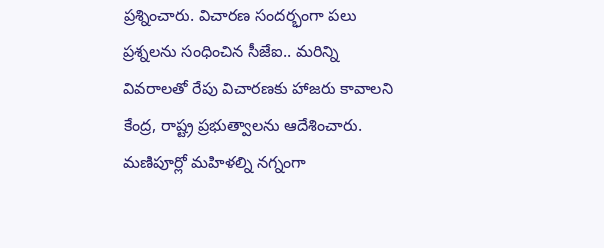ప్రశ్నించారు. విచారణ సందర్భంగా పలు ప్రశ్నలను సంధించిన సీజేఐ.. మరిన్ని వివరాలతో రేపు విచారణకు హాజరు కావాలని కేంద్ర, రాష్ట్ర ప్రభుత్వాలను ఆదేశించారు. మణిపూర్లో మహిళల్ని నగ్నంగా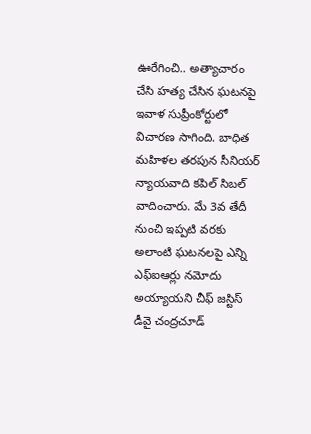ఊరేగించి.. అత్యాచారం చేసి హత్య చేసిన ఘటనపై ఇవాళ సుప్రీంకోర్టులో విచారణ సాగింది. బాధిత మహిళల తరపున సీనియర్ న్యాయవాది కపిల్ సిబల్ వాదించారు. మే 3వ తేదీ నుంచి ఇప్పటి వరకు అలాంటి ఘటనలపై ఎన్ని ఎఫ్ఐఆర్లు నమోదు అయ్యాయని చీఫ్ జస్టిస్ డీవై చంద్రచూడ్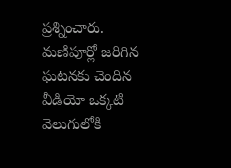ప్రశ్నించారు. మణిపూర్లో జరిగిన ఘటనకు చెందిన వీడియో ఒక్కటి వెలుగులోకి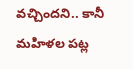వచ్చిందని.. కానీ మహిళల పట్ల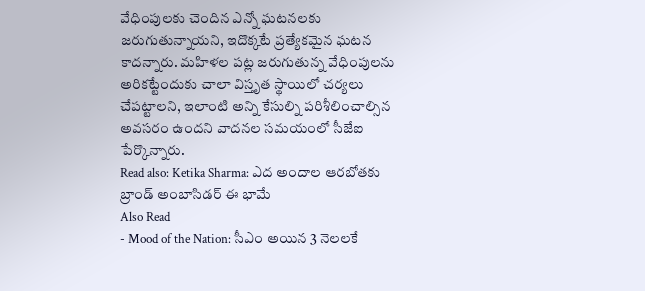వేధింపులకు చెందిన ఎన్నో ఘటనలకు జరుగుతున్నాయని, ఇదొక్కటే ప్రత్యేకమైన ఘటన కాదన్నారు. మహిళల పట్ల జరుగుతున్న వేధింపులను అరికట్టేందుకు చాలా విస్తృత స్థాయిలో చర్యలు చేపట్టాలని, ఇలాంటి అన్ని కేసుల్ని పరిశీలించాల్సిన అవసరం ఉందని వాదనల సమయంలో సీజేఐ పేర్కొన్నారు.
Read also: Ketika Sharma: ఎద అందాల ఆరబోతకు బ్రాండ్ అంబాసిడర్ ఈ భామే
Also Read
- Mood of the Nation: సీఎం అయిన 3 నెలలకే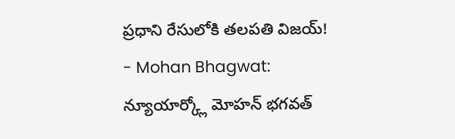ప్రధాని రేసులోకి తలపతి విజయ్!
- Mohan Bhagwat: న్యూయార్క్లో మోహన్ భగవత్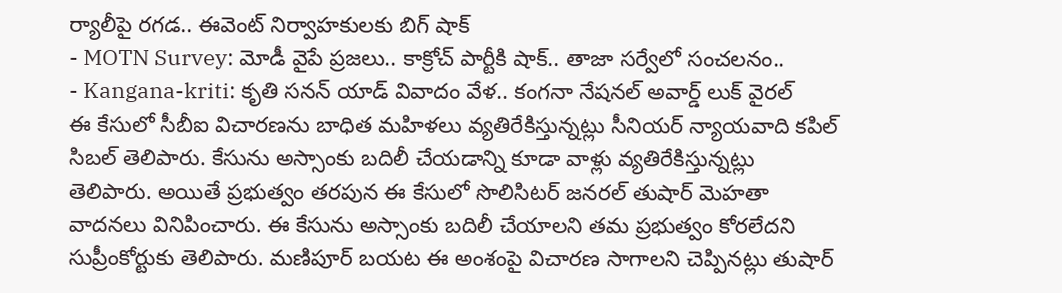ర్యాలీపై రగడ.. ఈవెంట్ నిర్వాహకులకు బిగ్ షాక్
- MOTN Survey: మోడీ వైపే ప్రజలు.. కాక్రోచ్ పార్టీకి షాక్.. తాజా సర్వేలో సంచలనం..
- Kangana-kriti: కృతి సనన్ యాడ్ వివాదం వేళ.. కంగనా నేషనల్ అవార్డ్ లుక్ వైరల్
ఈ కేసులో సీబీఐ విచారణను బాధిత మహిళలు వ్యతిరేకిస్తున్నట్లు సీనియర్ న్యాయవాది కపిల్ సిబల్ తెలిపారు. కేసును అస్సాంకు బదిలీ చేయడాన్ని కూడా వాళ్లు వ్యతిరేకిస్తున్నట్లు తెలిపారు. అయితే ప్రభుత్వం తరపున ఈ కేసులో సొలిసిటర్ జనరల్ తుషార్ మెహతా వాదనలు వినిపించారు. ఈ కేసును అస్సాంకు బదిలీ చేయాలని తమ ప్రభుత్వం కోరలేదని సుప్రీంకోర్టుకు తెలిపారు. మణిపూర్ బయట ఈ అంశంపై విచారణ సాగాలని చెప్పినట్లు తుషార్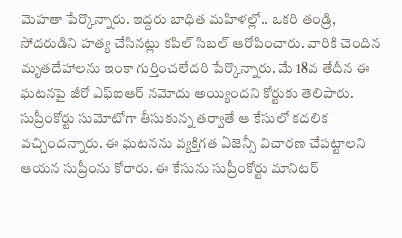మెహతా పేర్కొన్నారు. ఇద్దరు బాధిత మహిళల్లో.. ఒకరి తండ్రి, సోదరుడిని హత్య చేసినట్లు కపిల్ సిబల్ ఆరోపించారు. వారికి చెందిన మృతదేహాలను ఇంకా గుర్తించలేదరి పేర్కొన్నారు. మే 18వ తేదీన ఈ ఘటనపై జీరో ఎఫ్ఐఆర్ నమోదు అయ్యిందని కోర్టుకు తెలిపారు. సుప్రీంకోర్టు సుమోటోగా తీసుకున్న తర్వాతే ఆ కేసులో కదలిక వచ్చిందన్నారు. ఈ ఘటనను వ్యక్తిగత ఏజెన్సీ విచారణ చేపట్టాలని ఆయన సుప్రీంను కోరారు. ఈ కేసును సుప్రీంకోర్టు మానిటర్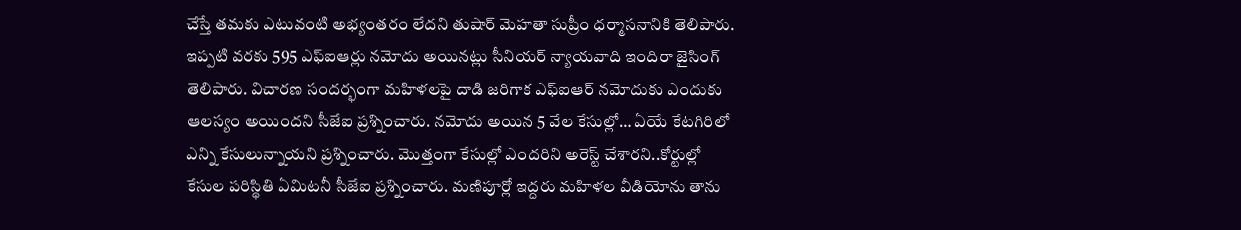చేస్తే తమకు ఎటువంటి అభ్యంతరం లేదని తుషార్ మెహతా సుప్రీం ధర్మాసనానికి తెలిపారు. ఇప్పటి వరకు 595 ఎఫ్ఐఆర్లు నమోదు అయినట్లు సీనియర్ న్యాయవాది ఇందిరా జైసింగ్ తెలిపారు. విచారణ సందర్భంగా మహిళలపై దాడి జరిగాక ఎఫ్ఐఆర్ నమోదుకు ఎందుకు ఆలస్యం అయిందని సీజేఐ ప్రశ్నించారు. నమోదు అయిన 5 వేల కేసుల్లో… ఏయే కేటగిరిలో ఎన్ని కేసులున్నాయని ప్రశ్నించారు. మొత్తంగా కేసుల్లో ఎందరిని అరెస్ట్ చేశారని..కోర్టుల్లో కేసుల పరిస్థితి ఏమిటనీ సీజేఐ ప్రశ్నించారు. మణిపూర్లో ఇద్దరు మహిళల వీడియోను తాను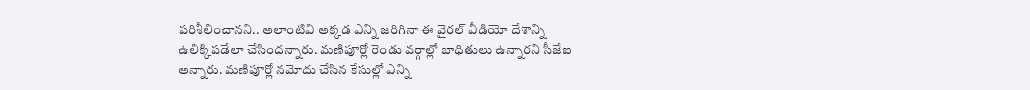పరిశీలించానని.. అలాంటివి అక్కడ ఎన్ని జరిగినా ఈ వైరల్ వీడియో దేశాన్ని ఉలిక్కిపడేలా చేసిందన్నారు. మణిపూర్లో రెండు వర్గాల్లో బాధితులు ఉన్నారని సీజేఐ అన్నారు. మణిపూర్లో నమోదు చేసిన కేసుల్లో ఎన్ని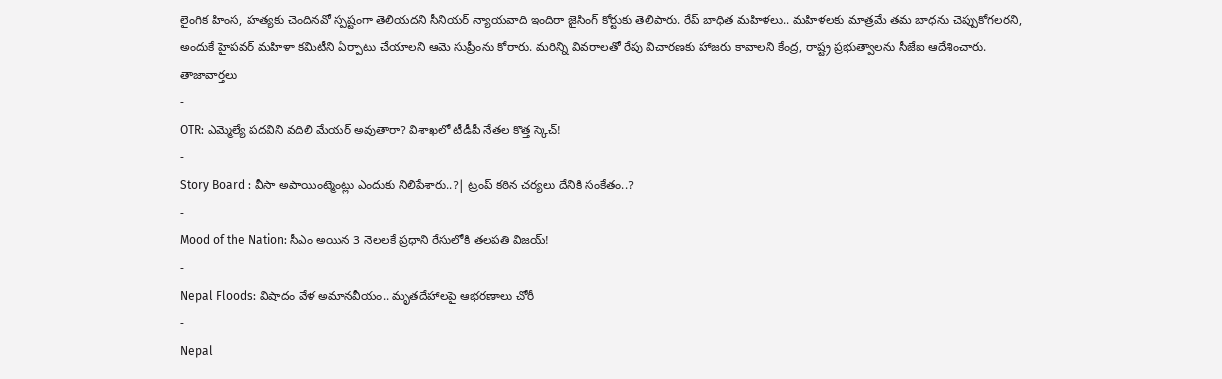లైంగిక హింస, హత్యకు చెందినవో స్పష్టంగా తెలియదని సీనియర్ న్యాయవాది ఇందిరా జైసింగ్ కోర్టుకు తెలిపారు. రేప్ బాధిత మహిళలు.. మహిళలకు మాత్రమే తమ బాధను చెప్పుకోగలరని, అందుకే హైపవర్ మహిళా కమిటీని ఏర్పాటు చేయాలని ఆమె సుప్రీంను కోరారు. మరిన్ని వివరాలతో రేపు విచారణకు హాజరు కావాలని కేంద్ర, రాష్ట్ర ప్రభుత్వాలను సీజేఐ ఆదేశించారు.
తాజావార్తలు
-
OTR: ఎమ్మెల్యే పదవిని వదిలి మేయర్ అవుతారా? విశాఖలో టీడీపీ నేతల కొత్త స్కెచ్!
-
Story Board : వీసా అపాయింట్మెంట్లు ఎందుకు నిలిపేశారు..?| ట్రంప్ కఠిన చర్యలు దేనికి సంకేతం..?
-
Mood of the Nation: సీఎం అయిన 3 నెలలకే ప్రధాని రేసులోకి తలపతి విజయ్!
-
Nepal Floods: విషాదం వేళ అమానవీయం.. మృతదేహాలపై ఆభరణాలు చోరీ
-
Nepal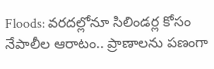Floods: వరదల్లోనూ సిలిండర్ల కోసం నేపాలీల ఆరాటం.. ప్రాణాలను పణంగా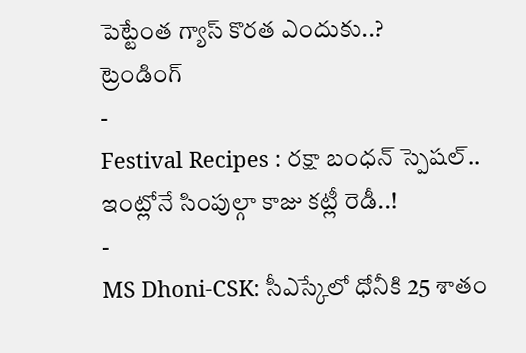పెట్టేంత గ్యాస్ కొరత ఎందుకు..?
ట్రెండింగ్
-
Festival Recipes : రక్షా బంధన్ స్పెషల్.. ఇంట్లోనే సింపుల్గా కాజు కట్లీ రెడీ..!
-
MS Dhoni-CSK: సీఎస్కేలో ధోనీకి 25 శాతం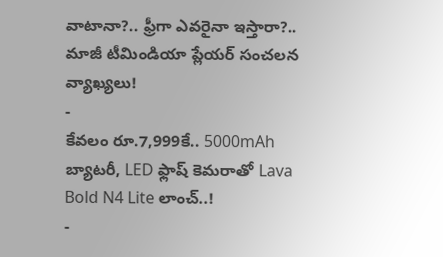వాటానా?.. ఫ్రీగా ఎవరైనా ఇస్తారా?.. మాజీ టీమిండియా ప్లేయర్ సంచలన వ్యాఖ్యలు!
-
కేవలం రూ.7,999కే.. 5000mAh బ్యాటరీ, LED ఫ్లాష్ కెమరాతో Lava Bold N4 Lite లాంచ్..!
-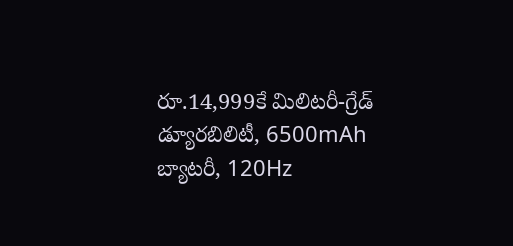రూ.14,999కే మిలిటరీ-గ్రేడ్ డ్యూరబిలిటీ, 6500mAh బ్యాటరీ, 120Hz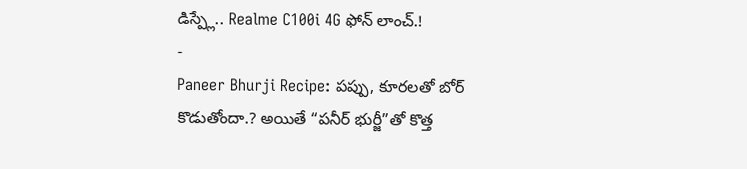డిస్ప్లే.. Realme C100i 4G ఫోన్ లాంచ్.!
-
Paneer Bhurji Recipe: పప్పు, కూరలతో బోర్ కొడుతోందా.? అయితే “పనీర్ భుర్జీ”తో కొత్త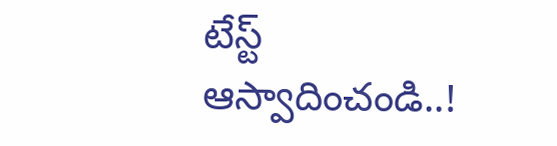టేస్ట్ ఆస్వాదించండి..!